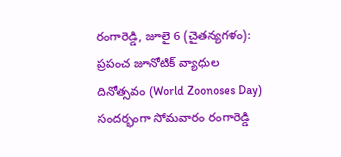రంగారెడ్డి, జూలై 6 (చైతన్యగళం):
ప్రపంచ జూనోటిక్ వ్యాధుల దినోత్సవం (World Zoonoses Day) సందర్భంగా సోమవారం రంగారెడ్డి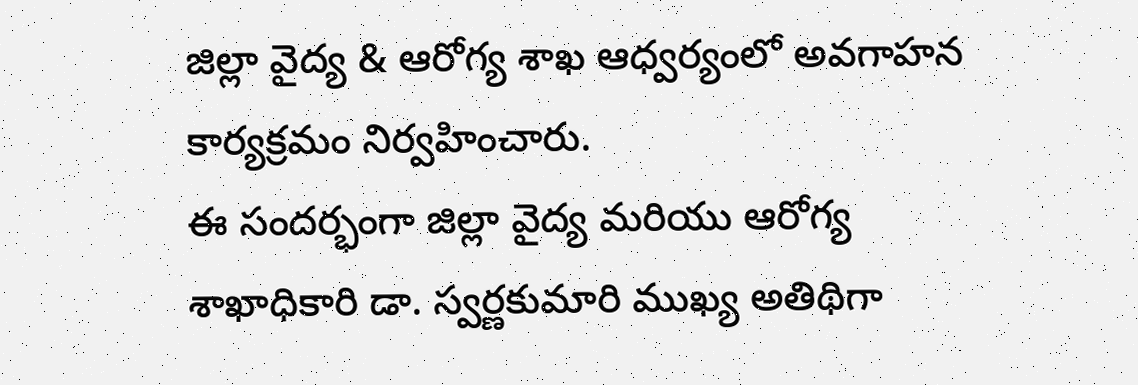జిల్లా వైద్య & ఆరోగ్య శాఖ ఆధ్వర్యంలో అవగాహన కార్యక్రమం నిర్వహించారు.
ఈ సందర్భంగా జిల్లా వైద్య మరియు ఆరోగ్య శాఖాధికారి డా. స్వర్ణకుమారి ముఖ్య అతిథిగా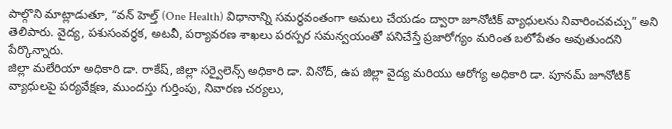పాల్గొని మాట్లాడుతూ, “వన్ హెల్త్ (One Health) విధానాన్ని సమర్థవంతంగా అమలు చేయడం ద్వారా జూనోటిక్ వ్యాధులను నివారించవచ్చు” అని తెలిపారు. వైద్య, పశుసంవర్ధక, అటవీ, పర్యావరణ శాఖలు పరస్పర సమన్వయంతో పనిచేస్తే ప్రజారోగ్యం మరింత బలోపేతం అవుతుందని పేర్కొన్నారు.
జిల్లా మలేరియా అధికారి డా. రాకేష్, జిల్లా సర్వైలెన్స్ అధికారి డా. వినోద్, ఉప జిల్లా వైద్య మరియు ఆరోగ్య అధికారి డా. పూనమ్ జూనోటిక్ వ్యాధులపై పర్యవేక్షణ, ముందస్తు గుర్తింపు, నివారణ చర్యలు,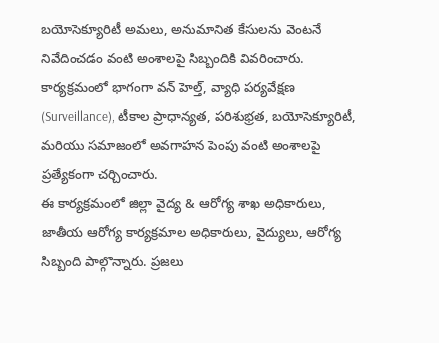బయోసెక్యూరిటీ అమలు, అనుమానిత కేసులను వెంటనే నివేదించడం వంటి అంశాలపై సిబ్బందికి వివరించారు.
కార్యక్రమంలో భాగంగా వన్ హెల్త్, వ్యాధి పర్యవేక్షణ (Surveillance), టీకాల ప్రాధాన్యత, పరిశుభ్రత, బయోసెక్యూరిటీ, మరియు సమాజంలో అవగాహన పెంపు వంటి అంశాలపై ప్రత్యేకంగా చర్చించారు.
ఈ కార్యక్రమంలో జిల్లా వైద్య & ఆరోగ్య శాఖ అధికారులు, జాతీయ ఆరోగ్య కార్యక్రమాల అధికారులు, వైద్యులు, ఆరోగ్య సిబ్బంది పాల్గొన్నారు. ప్రజలు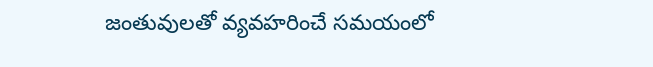జంతువులతో వ్యవహరించే సమయంలో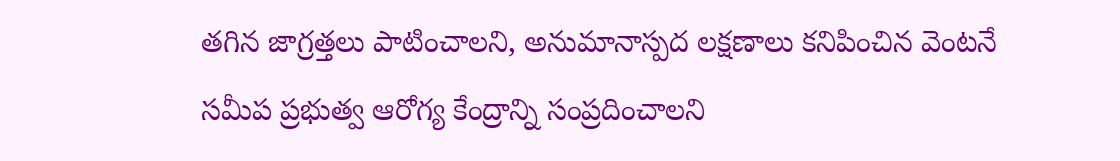తగిన జాగ్రత్తలు పాటించాలని, అనుమానాస్పద లక్షణాలు కనిపించిన వెంటనే సమీప ప్రభుత్వ ఆరోగ్య కేంద్రాన్ని సంప్రదించాలని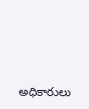అధికారులు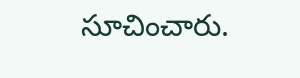సూచించారు.